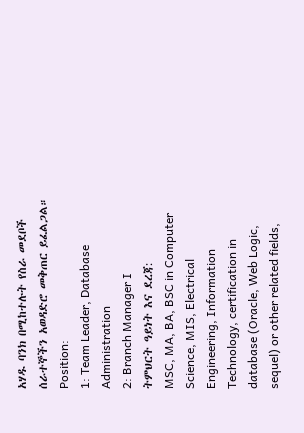አሃዱ ባንክ በሚከተሉት የስራ መደቦች ሰራተኞችን አወዳድሮ መቅጠር ይፈልጋል።
Position:
1: Team Leader, Database Administration
2: Branch Manager I
ትምህርት ዓይነት እና ደረጃ:
MSC, MA, BA, BSC in Computer Science, MIS, Electrical Engineering, Information Technology, certification in database (Oracle, Web Logic, sequel) or other related fields,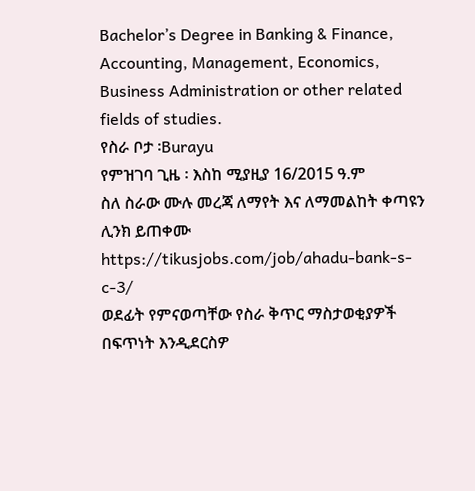Bachelor’s Degree in Banking & Finance, Accounting, Management, Economics, Business Administration or other related fields of studies.
የስራ ቦታ ፡Burayu
የምዝገባ ጊዜ ፡ እስከ ሚያዚያ 16/2015 ዓ.ም
ስለ ስራው ሙሉ መረጃ ለማየት እና ለማመልከት ቀጣዩን ሊንክ ይጠቀሙ
https://tikusjobs.com/job/ahadu-bank-s-c-3/
ወደፊት የምናወጣቸው የስራ ቅጥር ማስታወቂያዎች በፍጥነት እንዲደርስዎ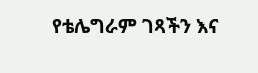የቴሌግራም ገጻችን እና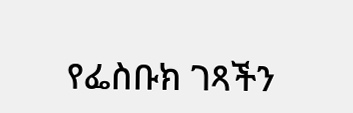የፌስቡክ ገጻችን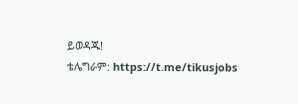ይወዳጁ!
ቴሌግራም: https://t.me/tikusjobs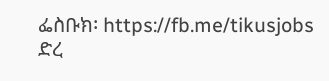ፌስቡክ፡ https://fb.me/tikusjobs
ድረ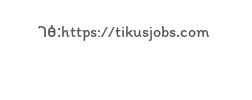ገፅ:https://tikusjobs.com